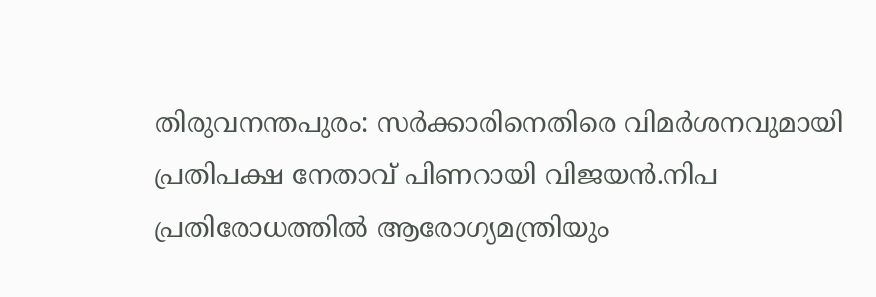തിരുവനന്തപുരം: സർക്കാരിനെതിരെ വിമർശനവുമായി പ്രതിപക്ഷ നേതാവ് പിണറായി വിജയൻ.നിപ പ്രതിരോധത്തിൽ ആരോഗ്യമന്ത്രിയും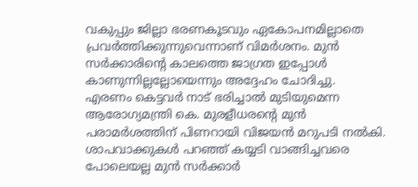വകുപ്പും ജില്ലാ ഭരണകൂടവും ഏകോപനമില്ലാതെ പ്രവർത്തിക്കുന്നുവെന്നാണ് വിമർശനം. മുൻ സർക്കാരിൻ്റെ കാലത്തെ ജാഗ്രത ഇപ്പോൾ കാണുന്നില്ലല്ലോയെന്നും അദ്ദേഹം ചോദിച്ചു.
എരണം കെട്ടവർ നാട് ഭരിച്ചാൽ മുടിയുമെന്ന ആരോഗ്യമന്ത്രി കെ. മുരളീധരൻ്റെ മുൻ പരാമർശത്തിന് പിണറായി വിജയൻ മറുപടി നൽകി. ശാപവാക്കുകൾ പറഞ്ഞ് കയ്യടി വാങ്ങിച്ചവരെ പോലെയല്ല മുൻ സർക്കാർ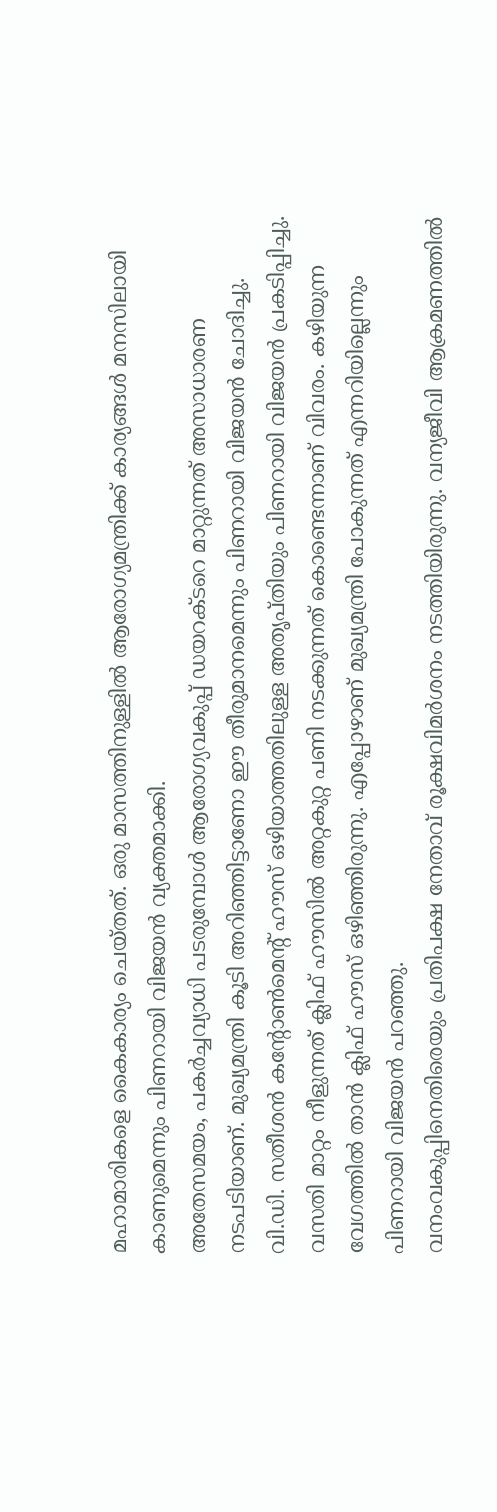മഹാമാരികളെ കൈകാര്യം ചെയ്തത്. ഒരു മാസത്തിനുള്ളിൽ ആരോഗ്യമന്ത്രിക്ക് കാര്യങ്ങൾ മനസിലായി കാണുമെന്നും പിണറായി വിജയൻ വ്യക്തമാക്കി.
അതേസമയം, പകർച്ചവ്യാധി പടരുമ്പോൾ ആരോഗ്യവകുപ്പ് ഡയറക്ടറെ മാറ്റുന്നത് അസാധാരണ നടപടിയാണ്. മുഖ്യമന്ത്രി കൂടി അറിഞ്ഞിട്ടാണോ ഈ തീരുമാനമെന്നും പിണറായി വിജയൻ ചോദിച്ചു.
വി.ഡി. സതീശൻ കൻ്റോൺമെൻ്റ് ഹൗസ് ഒഴിയാത്തതിലുള്ള അതൃപ്തിയും പിണറായി വിജയൻ പ്രകടിപ്പിച്ചു. വസതി മാറ്റം നീളുന്നത് ക്ലിഫ് ഹൗസിൽ അറ്റകുറ്റ പണി നടക്കുന്നത് കൊണ്ടെന്നാണ് വിവരം. കഴിയുന്ന വേഗത്തിൽ താൻ ക്ലിഫ് ഹൗസ് ഒഴിഞ്ഞിരുന്നു. എപ്പോഴാണ് മുഖ്യമന്ത്രി പോകുന്നത് എന്നറിയില്ലെന്നും പിണറായി വിജയൻ പറഞ്ഞു.
വനംവകുപ്പിനെതിരെയും പ്രതിപക്ഷ നേതാവ് രൂക്ഷവിമർശനം നടത്തിയിരുന്നു. വന്യജീവി ആക്രമണത്തിൽ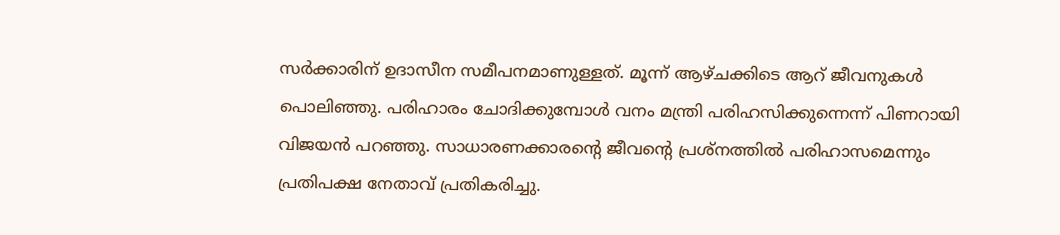സർക്കാരിന് ഉദാസീന സമീപനമാണുള്ളത്. മൂന്ന് ആഴ്ചക്കിടെ ആറ് ജീവനുകൾ പൊലിഞ്ഞു. പരിഹാരം ചോദിക്കുമ്പോൾ വനം മന്ത്രി പരിഹസിക്കുന്നെന്ന് പിണറായി വിജയൻ പറഞ്ഞു. സാധാരണക്കാരന്റെ ജീവന്റെ പ്രശ്നത്തിൽ പരിഹാസമെന്നും പ്രതിപക്ഷ നേതാവ് പ്രതികരിച്ചു.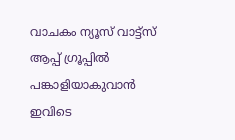വാചകം ന്യൂസ് വാട്ട്സ് ആപ്പ് ഗ്രൂപ്പിൽ പങ്കാളിയാകുവാൻ
ഇവിടെ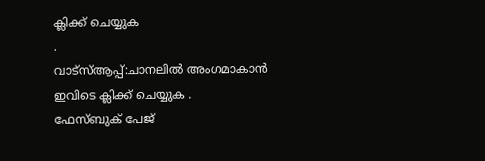ക്ലിക്ക് ചെയ്യുക
.
വാട്സ്ആപ്പ്:ചാനലിൽ അംഗമാകാൻ ഇവിടെ ക്ലിക്ക് ചെയ്യുക .
ഫേസ്ബുക് പേജ്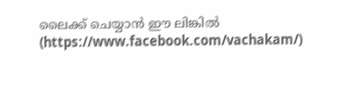ലൈക്ക് ചെയ്യാൻ ഈ ലിങ്കിൽ (https://www.facebook.com/vachakam/)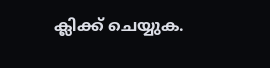ക്ലിക്ക് ചെയ്യുക.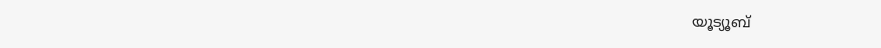യൂട്യൂബ്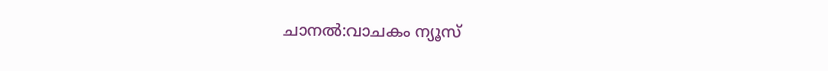ചാനൽ:വാചകം ന്യൂസ്